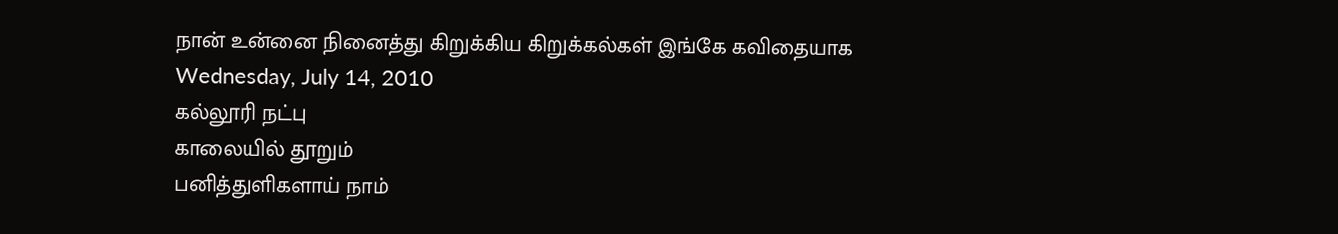நான் உன்னை நினைத்து கிறுக்கிய கிறுக்கல்கள் இங்கே கவிதையாக
Wednesday, July 14, 2010
கல்லூரி நட்பு
காலையில் தூறும்
பனித்துளிகளாய் நாம்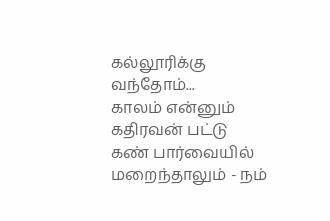கல்லூரிக்கு வந்தோம்...
காலம் என்னும்
கதிரவன் பட்டு
கண் பார்வையில்
மறைந்தாலும் - நம்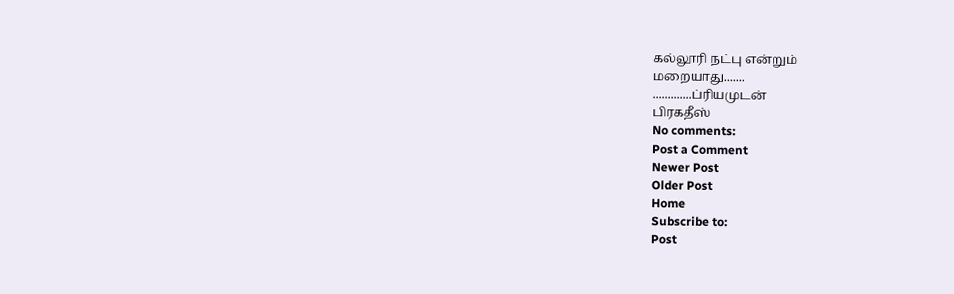கல்லூரி நட்பு என்றும்
மறையாது.......
.............ப்ரியமுடன்
பிரகதீஸ்
No comments:
Post a Comment
Newer Post
Older Post
Home
Subscribe to:
Post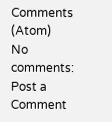Comments (Atom)
No comments:
Post a Comment